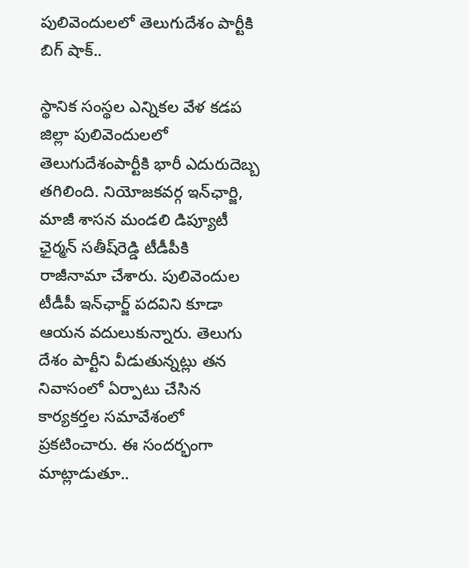పులివెందులలో తెలుగుదేశం పార్టీకి బిగ్‌ షాక్‌..

స్థానిక సంస్థల ఎన్నికల వేళ కడప జిల్లా పులివెందులలో తెలుగుదేశంపార్టీకి భారీ ఎదురుదెబ్బ తగిలింది. నియోజకవర్గ ఇన్‌ఛార్జి, మాజీ శాసన మండలి డిప్యూటీ ఛైర్మన్ సతీష్‌రెడ్డి టీడీపీకి రాజీనామా చేశారు. పులివెందుల టీడీపీ ఇన్‌ఛార్జ్‌ పదవిని కూడా ఆయన వదులుకున్నారు. తెలుగు దేశం పార్టీని వీడుతున్నట్లు తన నివాసంలో ఏర్పాటు చేసిన కార్యకర్తల సమావేశంలో ప్రకటించారు. ఈ సందర్భంగా మాట్లాడుతూ..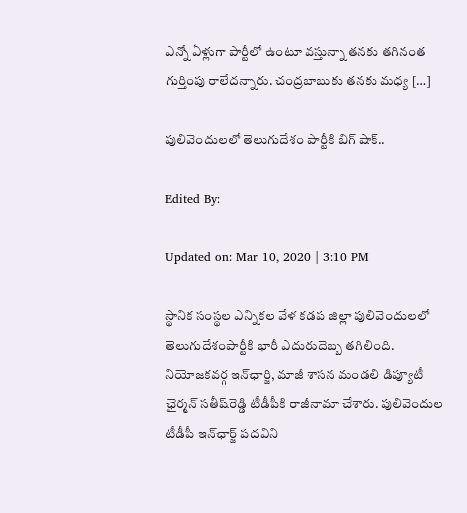ఎన్నో ఏళ్లుగా పార్టీలో ఉంటూ వస్తున్నా తనకు తగినంత గుర్తింపు రాలేదన్నారు. చంద్రబాబుకు తనకు మధ్య […]

పులివెందులలో తెలుగుదేశం పార్టీకి బిగ్‌ షాక్‌..

Edited By:

Updated on: Mar 10, 2020 | 3:10 PM

స్థానిక సంస్థల ఎన్నికల వేళ కడప జిల్లా పులివెందులలో తెలుగుదేశంపార్టీకి భారీ ఎదురుదెబ్బ తగిలింది. నియోజకవర్గ ఇన్‌ఛార్జి, మాజీ శాసన మండలి డిప్యూటీ ఛైర్మన్ సతీష్‌రెడ్డి టీడీపీకి రాజీనామా చేశారు. పులివెందుల టీడీపీ ఇన్‌ఛార్జ్‌ పదవిని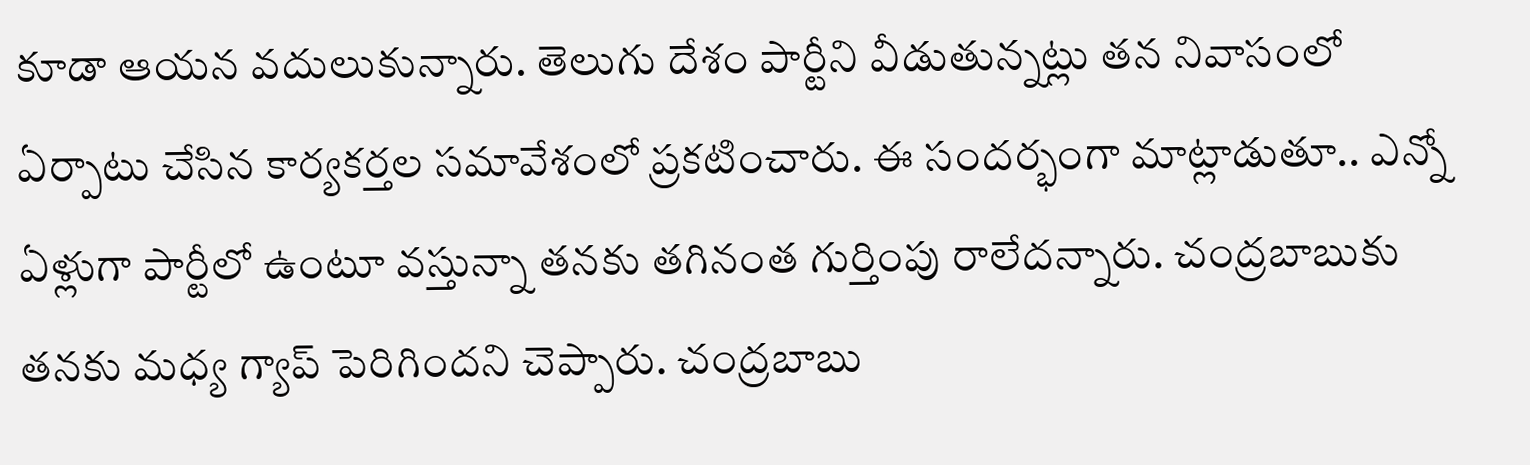కూడా ఆయన వదులుకున్నారు. తెలుగు దేశం పార్టీని వీడుతున్నట్లు తన నివాసంలో ఏర్పాటు చేసిన కార్యకర్తల సమావేశంలో ప్రకటించారు. ఈ సందర్భంగా మాట్లాడుతూ.. ఎన్నో ఏళ్లుగా పార్టీలో ఉంటూ వస్తున్నా తనకు తగినంత గుర్తింపు రాలేదన్నారు. చంద్రబాబుకు తనకు మధ్య గ్యాప్‌ పెరిగిందని చెప్పారు. చంద్రబాబు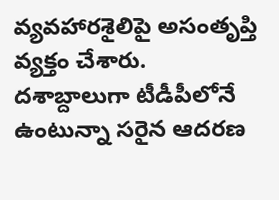వ్యవహారశైలిపై అసంతృప్తి వ్యక్తం చేశారు. దశాబ్దాలుగా టీడీపీలోనే ఉంటున్నా సరైన ఆదరణ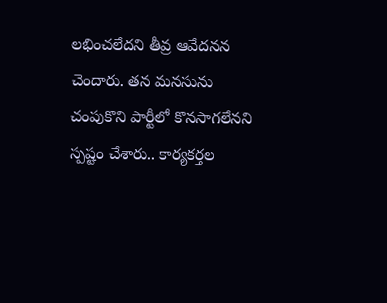లభించలేదని తీవ్ర ఆవేదనన చెందారు. తన మనసును చంపుకొని పార్టీలో కొనసాగలేనని స్పష్టం చేశారు.. కార్యకర్తల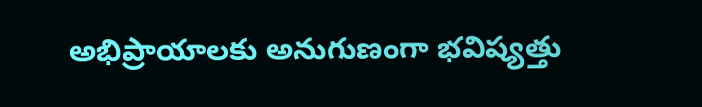అభిప్రాయాలకు అనుగుణంగా భవిష్యత్తు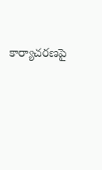కార్యాచరణపై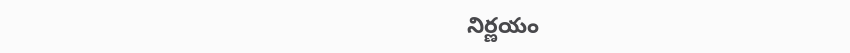నిర్ణయం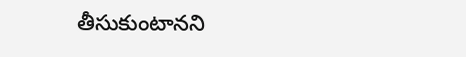తీసుకుంటానని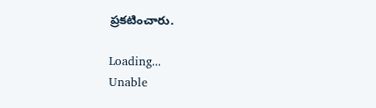ప్రకటించారు.

Loading...
Unable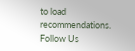to load recommendations.
Follow Us